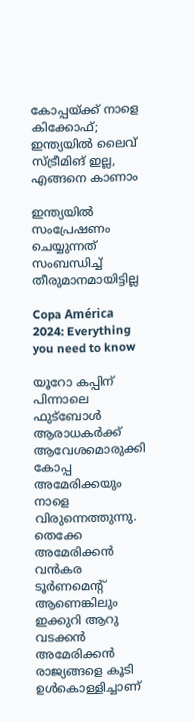കോപ്പയ്ക്ക് നാളെ കിക്കോഫ്; ഇന്ത്യയില്‍ ലൈവ് സ്ട്രീമിങ് ഇല്ല, എങ്ങനെ കാണാം

ഇന്ത്യയില്‍ സംപ്രേഷണം ചെയ്യുന്നത് സംബന്ധിച്ച് തീരുമാനമായിട്ടില്ല

Copa América 2024: Everything you need to know

യൂറോ കപ്പിന് പിന്നാലെ ഫുട്‌ബോള്‍ ആരാധകര്‍ക്ക് ആവേശമൊരുക്കി കോപ്പ അമേരിക്കയും നാളെ വിരുന്നെത്തുന്നു. തെക്കേ അമേരിക്കന്‍ വന്‍കര ടൂര്‍ണമെന്റ് ആണെങ്കിലും ഇക്കുറി ആറു വടക്കന്‍ അമേരിക്കന്‍ രാജ്യങ്ങളെ കൂടി ഉള്‍കൊള്ളിച്ചാണ്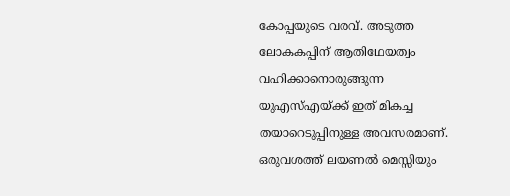കോപ്പയുടെ വരവ്. അടുത്ത ലോകകപ്പിന് ആതിഥേയത്വം വഹിക്കാനൊരുങ്ങുന്ന യുഎസ്എയ്ക്ക് ഇത് മികച്ച തയാറെടുപ്പിനുള്ള അവസരമാണ്. ഒരുവശത്ത് ലയണല്‍ മെസ്സിയും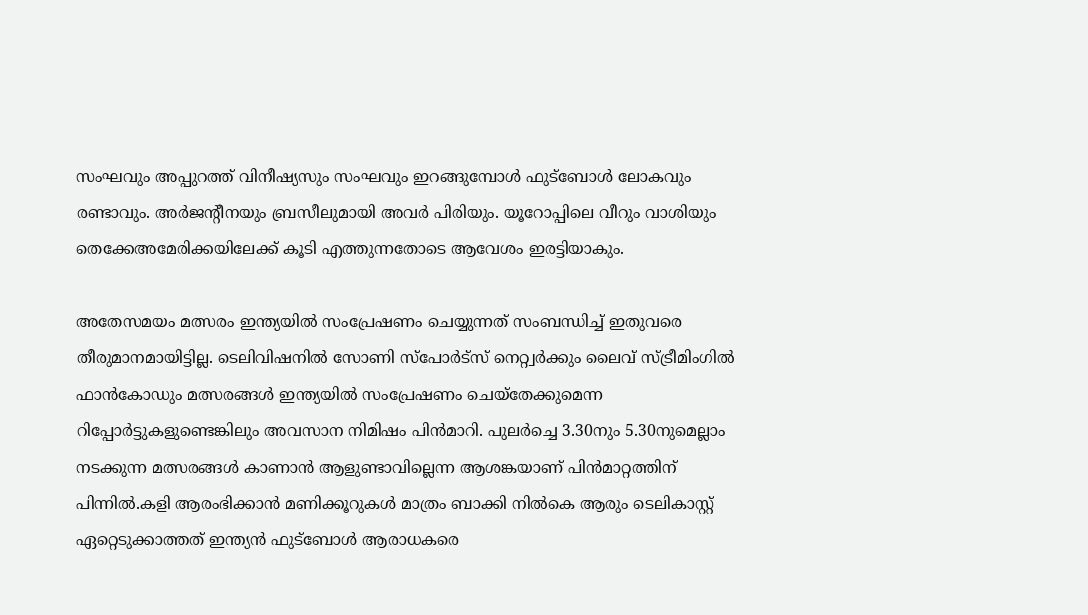സംഘവും അപ്പുറത്ത് വിനീഷ്യസും സംഘവും ഇറങ്ങുമ്പോള്‍ ഫുട്‌ബോള്‍ ലോകവും രണ്ടാവും. അര്‍ജന്റീനയും ബ്രസീലുമായി അവര്‍ പിരിയും. യൂറോപ്പിലെ വീറും വാശിയും തെക്കേഅമേരിക്കയിലേക്ക് കൂടി എത്തുന്നതോടെ ആവേശം ഇരട്ടിയാകും.

അതേസമയം മത്സരം ഇന്ത്യയില്‍ സംപ്രേഷണം ചെയ്യുന്നത് സംബന്ധിച്ച് ഇതുവരെ തീരുമാനമായിട്ടില്ല. ടെലിവിഷനില്‍ സോണി സ്പോര്‍ട്സ് നെറ്റ്വര്‍ക്കും ലൈവ് സ്ട്രീമിംഗില്‍ ഫാന്‍കോഡും മത്സരങ്ങള്‍ ഇന്ത്യയില്‍ സംപ്രേഷണം ചെയ്തേക്കുമെന്ന റിപ്പോര്‍ട്ടുകളുണ്ടെങ്കിലും അവസാന നിമിഷം പിന്‍മാറി. പുലര്‍ച്ചെ 3.30നും 5.30നുമെല്ലാം നടക്കുന്ന മത്സരങ്ങള്‍ കാണാന്‍ ആളുണ്ടാവില്ലെന്ന ആശങ്കയാണ് പിന്‍മാറ്റത്തിന് പിന്നില്‍.കളി ആരംഭിക്കാന്‍ മണിക്കൂറുകള്‍ മാത്രം ബാക്കി നില്‍കെ ആരും ടെലികാസ്റ്റ് ഏറ്റെടുക്കാത്തത് ഇന്ത്യന്‍ ഫുട്ബോള്‍ ആരാധകരെ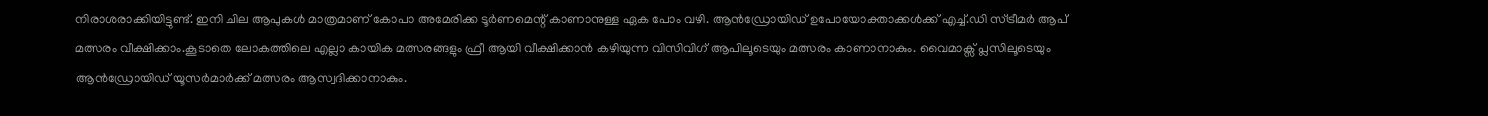നിരാശരാക്കിയിട്ടുണ്ട്. ഇനി ചില ആപുകള്‍ മാത്രമാണ് കോപാ അമേരിക്ക ടൂര്‍ണമെന്റ് കാണാനുള്ള ഏക പോം വഴി. ആന്‍ഡ്രോയിഡ് ഉപോയോക്താക്കള്‍ക്ക് എച്ച്.ഡി സ്ട്രീമര്‍ ആപ് മത്സരം വീക്ഷിക്കാം.കൂടാതെ ലോകത്തിലെ എല്ലാ കായിക മത്സരങ്ങളും ഫ്രീ ആയി വീക്ഷിക്കാന്‍ കഴിയുന്ന വിസിവിഗ് ആപിലൂടെയും മത്സരം കാണാനാകും. വൈമാക്സ് പ്ലസിലൂടെയും ആന്‍ഡ്രോയിഡ് യൂസര്‍മാര്‍ക്ക് മത്സരം ആസ്വദിക്കാനാകും.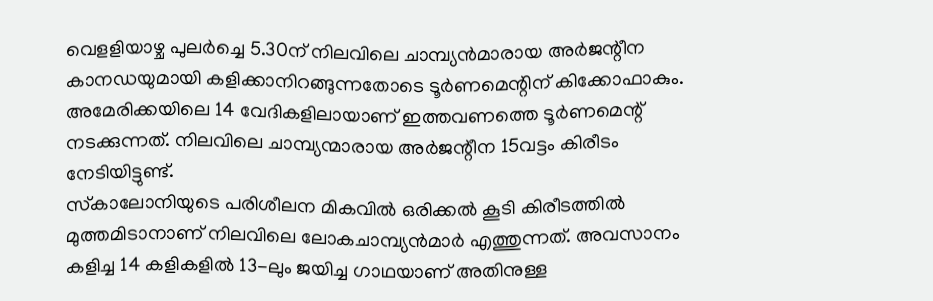വെളളിയാഴ്ച പുലര്‍ച്ചെ 5.30ന് നിലവിലെ ചാമ്പ്യന്‍മാരായ അര്‍ജന്റീന കാനഡയുമായി കളിക്കാനിറങ്ങുന്നതോടെ ടൂര്‍ണമെന്റിന് കിക്കോഫാകും. അമേരിക്കയിലെ 14 വേദികളിലായാണ് ഇത്തവണത്തെ ടൂര്‍ണമെന്റ് നടക്കുന്നത്. നിലവിലെ ചാമ്പ്യന്മാരായ അര്‍ജന്റീന 15വട്ടം കിരീടം നേടിയിട്ടുണ്ട്.
സ്‌കാലോനിയുടെ പരിശീലന മികവില്‍ ഒരിക്കല്‍ കൂടി കിരീടത്തില്‍ മുത്തമിടാനാണ് നിലവിലെ ലോകചാമ്പ്യന്‍മാര്‍ എത്തുന്നത്. അവസാനം കളിച്ച 14 കളികളില്‍ 13-ലും ജയിച്ച ഗാഥയാണ് അതിനുള്ള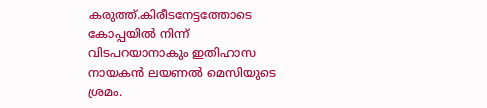കരുത്ത്.കിരീടനേട്ടത്തോടെ കോപ്പയില്‍ നിന്ന് വിടപറയാനാകും ഇതിഹാസ നായകന്‍ ലയണല്‍ മെസിയുടെ ശ്രമം.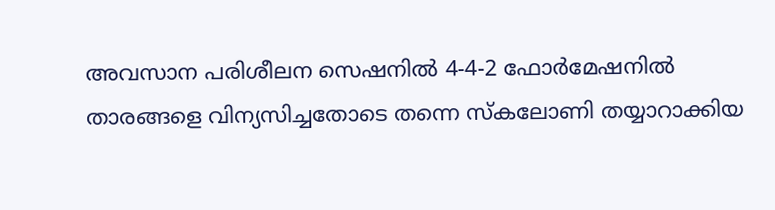അവസാന പരിശീലന സെഷനില്‍ 4-4-2 ഫോര്‍മേഷനില്‍ താരങ്ങളെ വിന്യസിച്ചതോടെ തന്നെ സ്‌കലോണി തയ്യാറാക്കിയ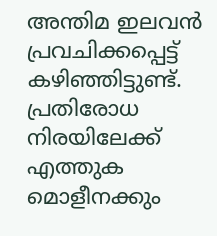അന്തിമ ഇലവന്‍ പ്രവചിക്കപ്പെട്ട് കഴിഞ്ഞിട്ടുണ്ട്. പ്രതിരോധ നിരയിലേക്ക് എത്തുക മൊളീനക്കും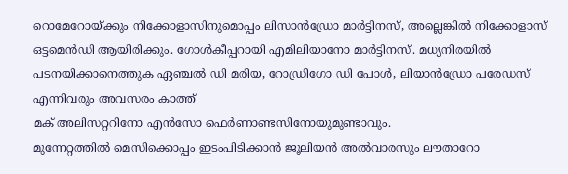റൊമേറോയ്ക്കും നിക്കോളാസിനുമൊപ്പം ലിസാന്‍ഡ്രോ മാര്‍ട്ടിനസ്, അല്ലെങ്കില്‍ നിക്കോളാസ് ഒട്ടമെന്‍ഡി ആയിരിക്കും. ഗോള്‍കീപ്പറായി എമിലിയാനോ മാര്‍ട്ടിനസ്. മധ്യനിരയില്‍ പടനയിക്കാനെത്തുക ഏഞ്ചല്‍ ഡി മരിയ, റോഡ്രിഗോ ഡി പോള്‍, ലിയാന്‍ഡ്രോ പരേഡസ് എന്നിവരും അവസരം കാത്ത്
മക് അലിസറ്ററിനോ എന്‍സോ ഫെര്‍ണാണ്ടസിനോയുമുണ്ടാവും.
മുന്നേറ്റത്തില്‍ മെസിക്കൊപ്പം ഇടംപിടിക്കാന്‍ ജൂലിയന്‍ അല്‍വാരസും ലൗതാറോ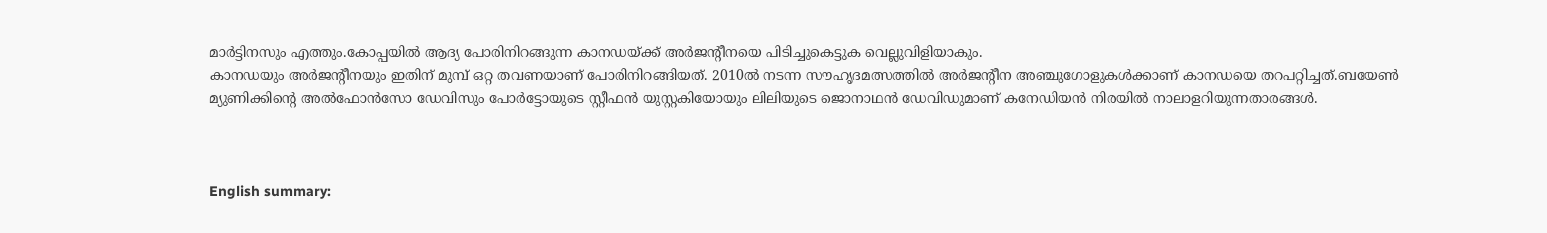മാര്‍ട്ടിനസും എത്തും.കോപ്പയില്‍ ആദ്യ പോരിനിറങ്ങുന്ന കാനഡയ്ക്ക് അര്‍ജന്റീനയെ പിടിച്ചുകെട്ടുക വെല്ലുവിളിയാകും.
കാനഡയും അര്‍ജന്റീനയും ഇതിന് മുമ്പ് ഒറ്റ തവണയാണ് പോരിനിറങ്ങിയത്. 2010ല്‍ നടന്ന സൗഹൃദമത്സത്തില്‍ അര്‍ജന്റീന അഞ്ചുഗോളുകള്‍ക്കാണ് കാനഡയെ തറപറ്റിച്ചത്.ബയേണ്‍ മ്യുണിക്കിന്റെ അല്‍ഫോന്‍സോ ഡേവിസും പോര്‍ട്ടോയുടെ സ്റ്റീഫന്‍ യുസ്റ്റകിയോയും ലിലിയുടെ ജൊനാഥന്‍ ഡേവിഡുമാണ് കനേഡിയന്‍ നിരയില്‍ നാലാളറിയുന്നതാരങ്ങള്‍.



English summary: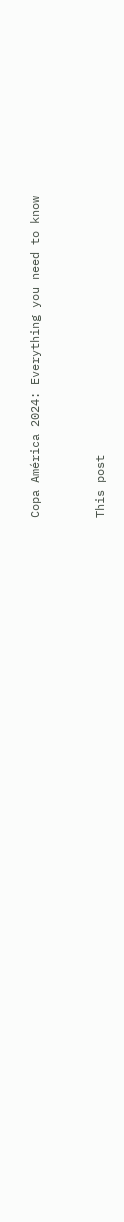Copa América 2024: Everything you need to know



This post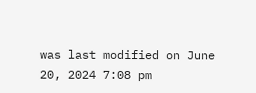was last modified on June 20, 2024 7:08 pm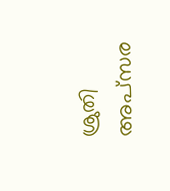ശ്രുതി അപ്‌സര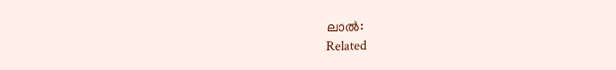ലാല്‍:
Related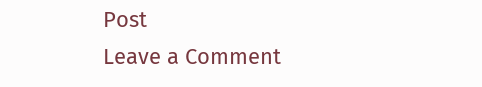Post
Leave a Comment